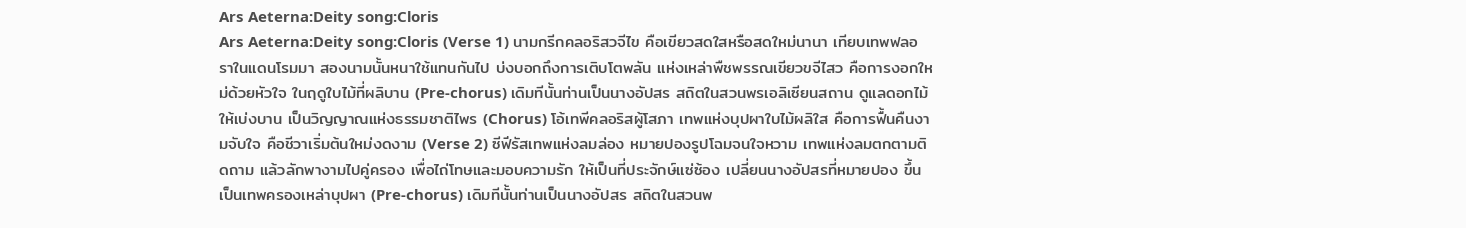Ars Aeterna:Deity song:Cloris
Ars Aeterna:Deity song:Cloris (Verse 1) นามกรีกคลอริสวจีไข คือเขียวสดใสหรือสดใหม่นานา เทียบเทพฟลอราในแดนโรมมา สองนามนั้นหนาใช้แทนกันไป บ่งบอกถึงการเติบโตพลัน แห่งเหล่าพืชพรรณเขียวขจีไสว คือการงอกใหม่ด้วยหัวใจ ในฤดูใบไม้ที่ผลิบาน (Pre-chorus) เดิมทีนั้นท่านเป็นนางอัปสร สถิตในสวนพรเอลิเซียนสถาน ดูแลดอกไม้ให้เบ่งบาน เป็นวิญญาณแห่งธรรมชาติไพร (Chorus) โอ้เทพีคลอริสผู้โสภา เทพแห่งบุปผาใบไม้ผลิใส คือการฟื้นคืนงามจับใจ คือชีวาเริ่มต้นใหม่งดงาม (Verse 2) ซีฟีรัสเทพแห่งลมล่อง หมายปองรูปโฉมจนใจหวาม เทพแห่งลมตกตามติดถาม แล้วลักพางามไปคู่ครอง เพื่อไถ่โทษและมอบความรัก ให้เป็นที่ประจักษ์แซ่ซ้อง เปลี่ยนนางอัปสรที่หมายปอง ขึ้นเป็นเทพครองเหล่าบุปผา (Pre-chorus) เดิมทีนั้นท่านเป็นนางอัปสร สถิตในสวนพ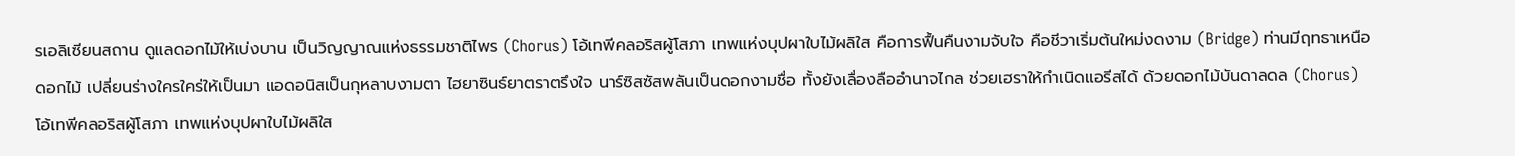รเอลิเซียนสถาน ดูแลดอกไม้ให้เบ่งบาน เป็นวิญญาณแห่งธรรมชาติไพร (Chorus) โอ้เทพีคลอริสผู้โสภา เทพแห่งบุปผาใบไม้ผลิใส คือการฟื้นคืนงามจับใจ คือชีวาเริ่มต้นใหม่งดงาม (Bridge) ท่านมีฤทธาเหนือดอกไม้ เปลี่ยนร่างใครใคร่ให้เป็นมา แอดอนิสเป็นกุหลาบงามตา ไฮยาซินธ์ยาตราตรึงใจ นาร์ซิสซัสพลันเป็นดอกงามชื่อ ทั้งยังเลื่องลืออำนาจไกล ช่วยเฮราให้กำเนิดแอรีสได้ ด้วยดอกไม้บันดาลดล (Chorus) โอ้เทพีคลอริสผู้โสภา เทพแห่งบุปผาใบไม้ผลิใส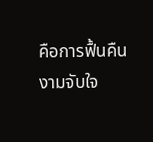คือการฟื้นคืนงามจับใจ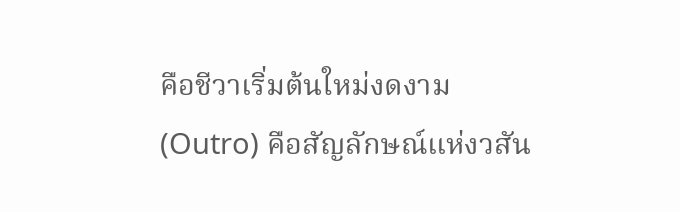คือชีวาเริ่มต้นใหม่งดงาม (Outro) คือสัญลักษณ์แห่งวสัน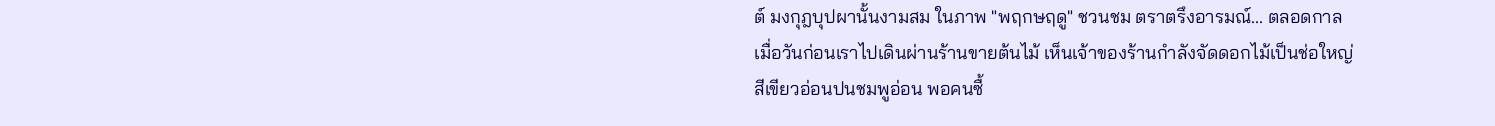ต์ มงกุฎบุปผานั้นงามสม ในภาพ "พฤกษฤดู" ชวนชม ตราตรึงอารมณ์... ตลอดกาล
เมื่อวันก่อนเราไปเดินผ่านร้านขายต้นไม้ เห็นเจ้าของร้านกำลังจัดดอกไม้เป็นช่อใหญ่ สีเขียวอ่อนปนชมพูอ่อน พอคนซื้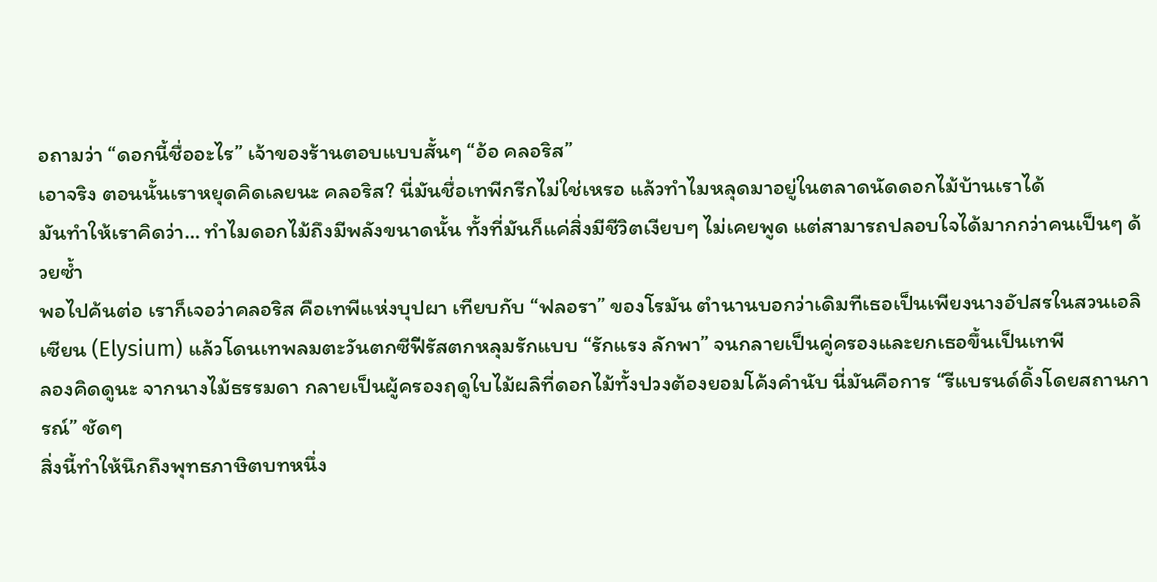อถามว่า “ดอกนี้ชื่ออะไร” เจ้าของร้านตอบแบบสั้นๆ “อ้อ คลอริส”
เอาจริง ตอนนั้นเราหยุดคิดเลยนะ คลอริส? นี่มันชื่อเทพีกรีกไม่ใช่เหรอ แล้วทำไมหลุดมาอยู่ในตลาดนัดดอกไม้บ้านเราได้
มันทำให้เราคิดว่า… ทำไมดอกไม้ถึงมีพลังขนาดนั้น ทั้งที่มันก็แค่สิ่งมีชีวิตเงียบๆ ไม่เคยพูด แต่สามารถปลอบใจได้มากกว่าคนเป็นๆ ด้วยซ้ำ
พอไปค้นต่อ เราก็เจอว่าคลอริส คือเทพีแห่งบุปผา เทียบกับ “ฟลอรา” ของโรมัน ตำนานบอกว่าเดิมทีเธอเป็นเพียงนางอัปสรในสวนเอลิเซียน (Elysium) แล้วโดนเทพลมตะวันตกซีฟีรัสตกหลุมรักแบบ “รักแรง ลักพา” จนกลายเป็นคู่ครองและยกเธอขึ้นเป็นเทพี
ลองคิดดูนะ จากนางไม้ธรรมดา กลายเป็นผู้ครองฤดูใบไม้ผลิที่ดอกไม้ทั้งปวงต้องยอมโค้งคำนับ นี่มันคือการ “รีแบรนด์ดิ้งโดยสถานการณ์” ชัดๆ
สิ่งนี้ทำให้นึกถึงพุทธภาษิตบทหนึ่ง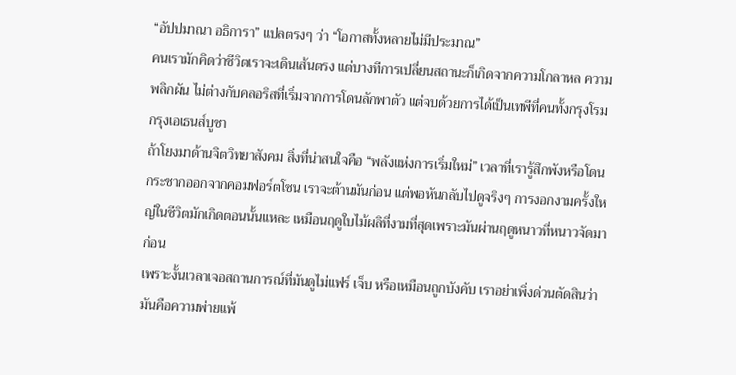“อัปปมาณา อธิการา” แปลตรงๆ ว่า “โอกาสทั้งหลายไม่มีประมาณ”
คนเรามักคิดว่าชีวิตเราจะเดินเส้นตรง แต่บางทีการเปลี่ยนสถานะก็เกิดจากความโกลาหล ความพลิกผัน ไม่ต่างกับคลอริสที่เริ่มจากการโดนลักพาตัว แต่จบด้วยการได้เป็นเทพีที่คนทั้งกรุงโรมกรุงเอเธนส์บูชา
ถ้าโยงมาด้านจิตวิทยาสังคม สิ่งที่น่าสนใจคือ “พลังแห่งการเริ่มใหม่” เวลาที่เรารู้สึกพังหรือโดนกระชากออกจากคอมฟอร์ตโซน เราจะต้านมันก่อน แต่พอหันกลับไปดูจริงๆ การงอกงามครั้งใหญ่ในชีวิตมักเกิดตอนนั้นแหละ เหมือนฤดูใบไม้ผลิที่งามที่สุดเพราะมันผ่านฤดูหนาวที่หนาวจัดมาก่อน
เพราะงั้นเวลาเจอสถานการณ์ที่มันดูไม่แฟร์ เจ็บ หรือเหมือนถูกบังคับ เราอย่าเพิ่งด่วนตัดสินว่ามันคือความพ่ายแพ้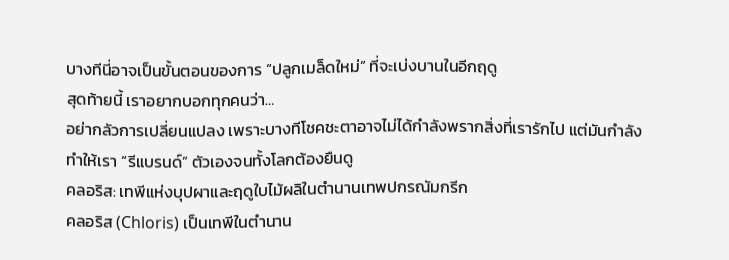บางทีนี่อาจเป็นขั้นตอนของการ “ปลูกเมล็ดใหม่” ที่จะเบ่งบานในอีกฤดู
สุดท้ายนี้ เราอยากบอกทุกคนว่า…
อย่ากลัวการเปลี่ยนแปลง เพราะบางทีโชคชะตาอาจไม่ได้กำลังพรากสิ่งที่เรารักไป แต่มันกำลังทำให้เรา “รีแบรนด์” ตัวเองจนทั้งโลกต้องยืนดู
คลอริส: เทพีแห่งบุปผาและฤดูใบไม้ผลิในตำนานเทพปกรณัมกรีก
คลอริส (Chloris) เป็นเทพีในตำนาน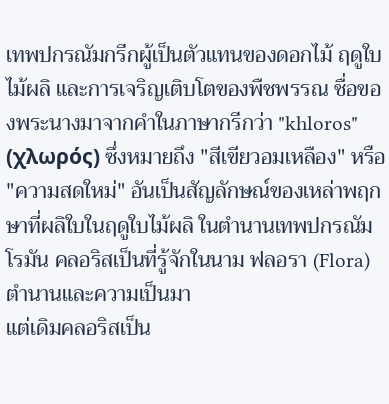เทพปกรณัมกรีกผู้เป็นตัวแทนของดอกไม้ ฤดูใบไม้ผลิ และการเจริญเติบโตของพืชพรรณ ชื่อของพระนางมาจากคำในภาษากรีกว่า "khloros" (χλωρός) ซึ่งหมายถึง "สีเขียวอมเหลือง" หรือ "ความสดใหม่" อันเป็นสัญลักษณ์ของเหล่าพฤกษาที่ผลิใบในฤดูใบไม้ผลิ ในตำนานเทพปกรณัมโรมัน คลอริสเป็นที่รู้จักในนาม ฟลอรา (Flora)
ตำนานและความเป็นมา
แต่เดิมคลอริสเป็น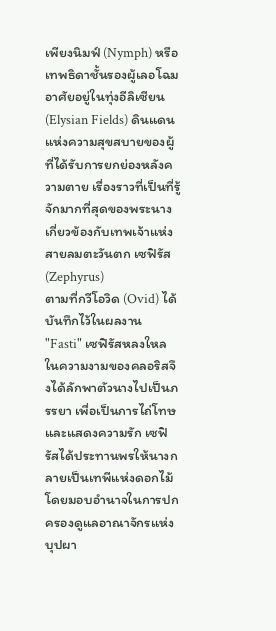เพียงนิมฟ์ (Nymph) หรือเทพธิดาชั้นรองผู้เลอโฉม อาศัยอยู่ในทุ่งอีลิเซียน (Elysian Fields) ดินแดนแห่งความสุขสบายของผู้ที่ได้รับการยกย่องหลังความตาย เรื่องราวที่เป็นที่รู้จักมากที่สุดของพระนางเกี่ยวข้องกับเทพเจ้าแห่งสายลมตะวันตก เซฟิรัส (Zephyrus)
ตามที่กวีโอวิด (Ovid) ได้บันทึกไว้ในผลงาน "Fasti" เซฟิรัสหลงใหลในความงามของคลอริสจึงได้ลักพาตัวนางไปเป็นภรรยา เพื่อเป็นการไถ่โทษและแสดงความรัก เซฟิรัสได้ประทานพรให้นางกลายเป็นเทพีแห่งดอกไม้ โดยมอบอำนาจในการปกครองดูแลอาณาจักรแห่งบุปผา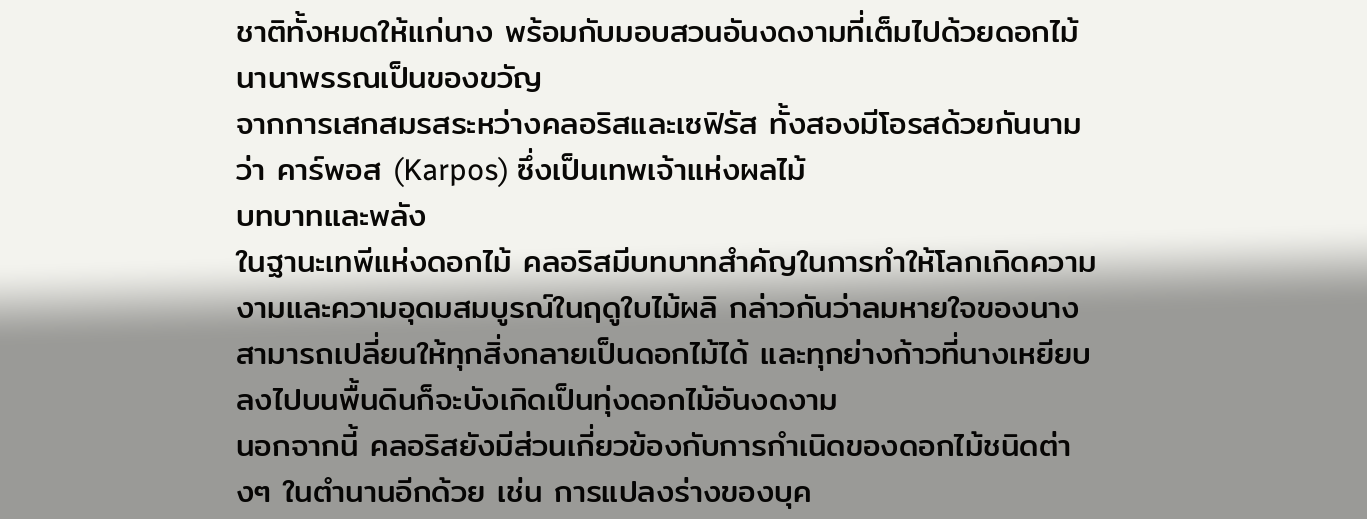ชาติทั้งหมดให้แก่นาง พร้อมกับมอบสวนอันงดงามที่เต็มไปด้วยดอกไม้นานาพรรณเป็นของขวัญ
จากการเสกสมรสระหว่างคลอริสและเซฟิรัส ทั้งสองมีโอรสด้วยกันนามว่า คาร์พอส (Karpos) ซึ่งเป็นเทพเจ้าแห่งผลไม้
บทบาทและพลัง
ในฐานะเทพีแห่งดอกไม้ คลอริสมีบทบาทสำคัญในการทำให้โลกเกิดความงามและความอุดมสมบูรณ์ในฤดูใบไม้ผลิ กล่าวกันว่าลมหายใจของนางสามารถเปลี่ยนให้ทุกสิ่งกลายเป็นดอกไม้ได้ และทุกย่างก้าวที่นางเหยียบลงไปบนพื้นดินก็จะบังเกิดเป็นทุ่งดอกไม้อันงดงาม
นอกจากนี้ คลอริสยังมีส่วนเกี่ยวข้องกับการกำเนิดของดอกไม้ชนิดต่างๆ ในตำนานอีกด้วย เช่น การแปลงร่างของบุค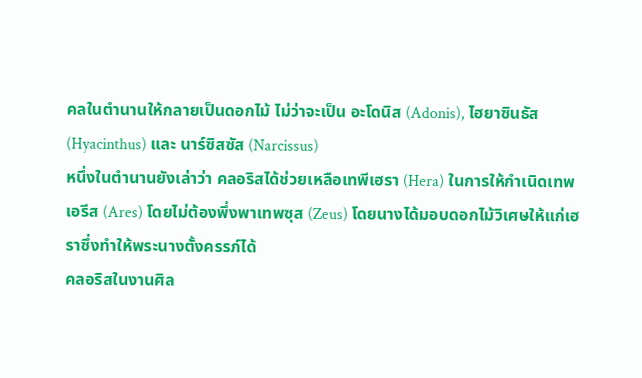คลในตำนานให้กลายเป็นดอกไม้ ไม่ว่าจะเป็น อะโดนิส (Adonis), ไฮยาซินธัส (Hyacinthus) และ นาร์ซิสซัส (Narcissus)
หนึ่งในตำนานยังเล่าว่า คลอริสได้ช่วยเหลือเทพีเฮรา (Hera) ในการให้กำเนิดเทพเอรีส (Ares) โดยไม่ต้องพึ่งพาเทพซุส (Zeus) โดยนางได้มอบดอกไม้วิเศษให้แก่เฮราซึ่งทำให้พระนางตั้งครรภ์ได้
คลอริสในงานศิล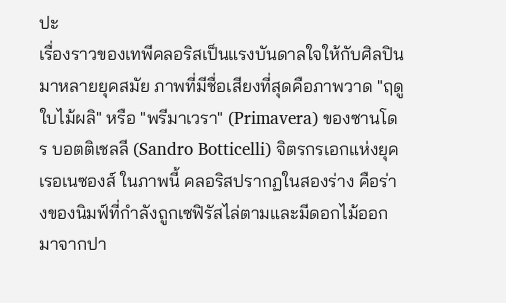ปะ
เรื่องราวของเทพีคลอริสเป็นแรงบันดาลใจให้กับศิลปินมาหลายยุคสมัย ภาพที่มีชื่อเสียงที่สุดคือภาพวาด "ฤดูใบไม้ผลิ" หรือ "พรีมาเวรา" (Primavera) ของซานโดร บอตติเชลลี (Sandro Botticelli) จิตรกรเอกแห่งยุคเรอเนซองส์ ในภาพนี้ คลอริสปรากฏในสองร่าง คือร่างของนิมฟ์ที่กำลังถูกเซฟิรัสไล่ตามและมีดอกไม้ออกมาจากปา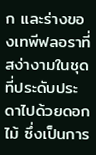ก และร่างของเทพีฟลอราที่สง่างามในชุดที่ประดับประดาไปด้วยดอกไม้ ซึ่งเป็นการ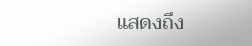แสดงถึง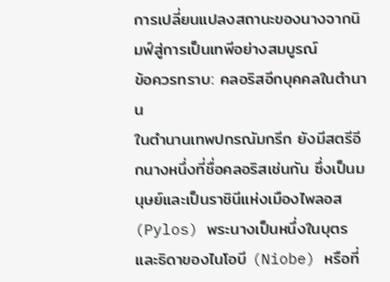การเปลี่ยนแปลงสถานะของนางจากนิมฟ์สู่การเป็นเทพีอย่างสมบูรณ์
ข้อควรทราบ: คลอริสอีกบุคคลในตำนาน
ในตำนานเทพปกรณัมกรีก ยังมีสตรีอีกนางหนึ่งที่ชื่อคลอริสเช่นกัน ซึ่งเป็นมนุษย์และเป็นราชินีแห่งเมืองไพลอส (Pylos) พระนางเป็นหนึ่งในบุตรและธิดาของไนโอบี (Niobe) หรือที่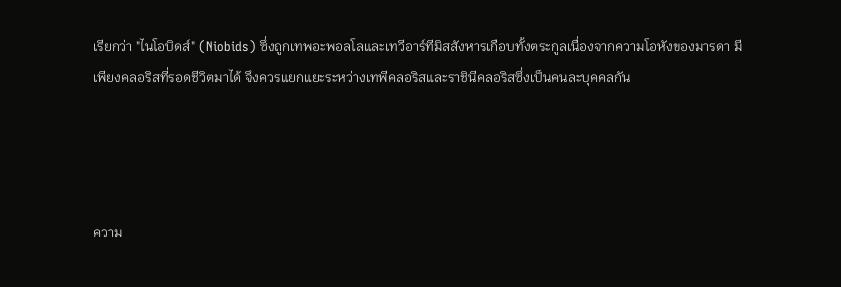เรียกว่า "ไนโอบิดส์" (Niobids) ซึ่งถูกเทพอะพอลโลและเทวีอาร์ทีมิสสังหารเกือบทั้งตระกูลเนื่องจากความโอหังของมารดา มีเพียงคลอริสที่รอดชีวิตมาได้ จึงควรแยกแยะระหว่างเทพีคลอริสและราชินีคลอริสซึ่งเป็นคนละบุคคลกัน




ความ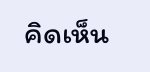คิดเห็น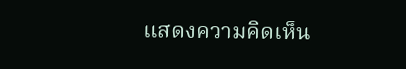แสดงความคิดเห็น